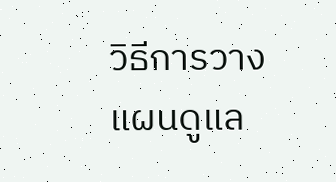วิธีการวางแผนดูแล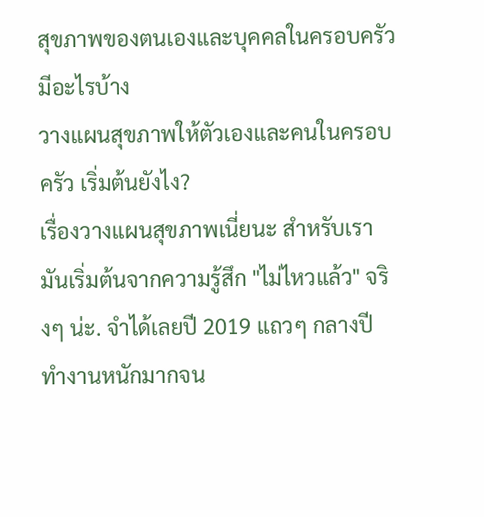สุขภาพของตนเองและบุคคลในครอบครัว มีอะไรบ้าง
วางแผนสุขภาพให้ตัวเองและคนในครอบครัว เริ่มต้นยังไง?
เรื่องวางแผนสุขภาพเนี่ยนะ สำหรับเรามันเริ่มต้นจากความรู้สึก "ไม่ไหวแล้ว" จริงๆ น่ะ. จำได้เลยปี 2019 แถวๆ กลางปี ทำงานหนักมากจน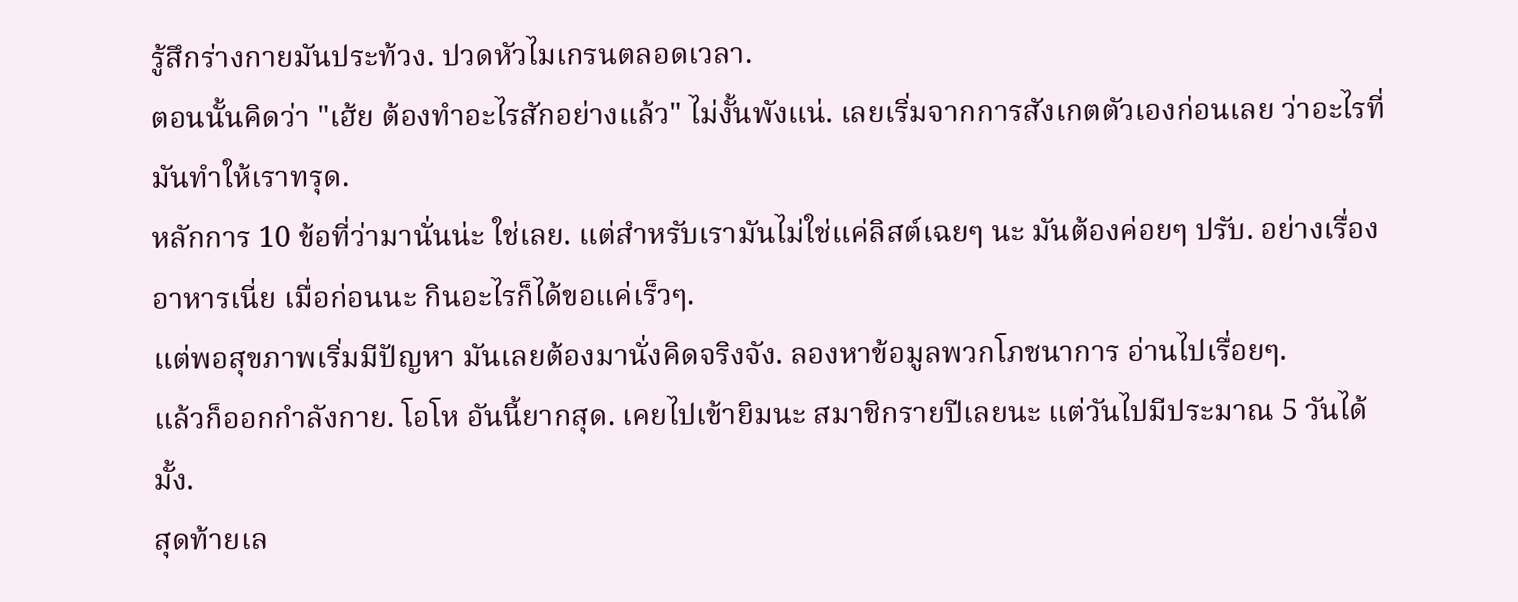รู้สึกร่างกายมันประท้วง. ปวดหัวไมเกรนตลอดเวลา.
ตอนนั้นคิดว่า "เฮ้ย ต้องทำอะไรสักอย่างแล้ว" ไม่งั้นพังแน่. เลยเริ่มจากการสังเกตตัวเองก่อนเลย ว่าอะไรที่มันทำให้เราทรุด.
หลักการ 10 ข้อที่ว่ามานั่นน่ะ ใช่เลย. แต่สำหรับเรามันไม่ใช่แค่ลิสต์เฉยๆ นะ มันต้องค่อยๆ ปรับ. อย่างเรื่องอาหารเนี่ย เมื่อก่อนนะ กินอะไรก็ได้ขอแค่เร็วๆ.
แต่พอสุขภาพเริ่มมีปัญหา มันเลยต้องมานั่งคิดจริงจัง. ลองหาข้อมูลพวกโภชนาการ อ่านไปเรื่อยๆ.
แล้วก็ออกกำลังกาย. โอโห อันนี้ยากสุด. เคยไปเข้ายิมนะ สมาชิกรายปีเลยนะ แต่วันไปมีประมาณ 5 วันได้มั้ง.
สุดท้ายเล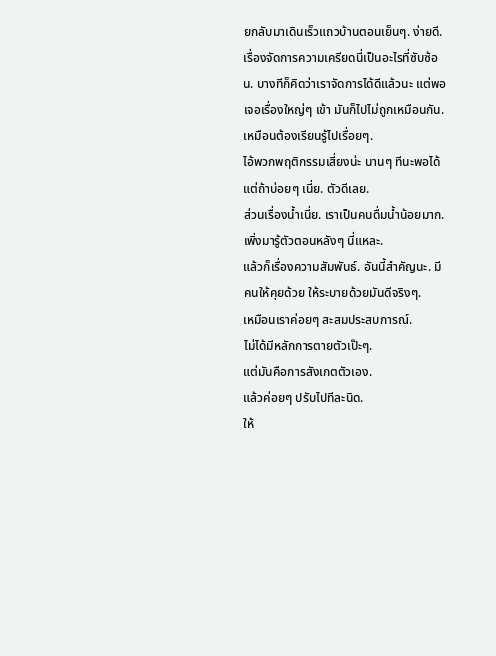ยกลับมาเดินเร็วแถวบ้านตอนเย็นๆ. ง่ายดี.
เรื่องจัดการความเครียดนี่เป็นอะไรที่ซับซ้อน. บางทีก็คิดว่าเราจัดการได้ดีแล้วนะ แต่พอเจอเรื่องใหญ่ๆ เข้า มันก็ไปไม่ถูกเหมือนกัน.
เหมือนต้องเรียนรู้ไปเรื่อยๆ.
ไอ้พวกพฤติกรรมเสี่ยงน่ะ นานๆ ทีนะพอได้ แต่ถ้าบ่อยๆ เนี่ย. ตัวดีเลย.
ส่วนเรื่องน้ำเนี่ย. เราเป็นคนดื่มน้ำน้อยมาก. เพิ่งมารู้ตัวตอนหลังๆ นี่แหละ.
แล้วก็เรื่องความสัมพันธ์. อันนี้สำคัญนะ. มีคนให้คุยด้วย ให้ระบายด้วยมันดีจริงๆ.
เหมือนเราค่อยๆ สะสมประสบการณ์.
ไม่ได้มีหลักการตายตัวเป๊ะๆ.
แต่มันคือการสังเกตตัวเอง.
แล้วค่อยๆ ปรับไปทีละนิด.
ให้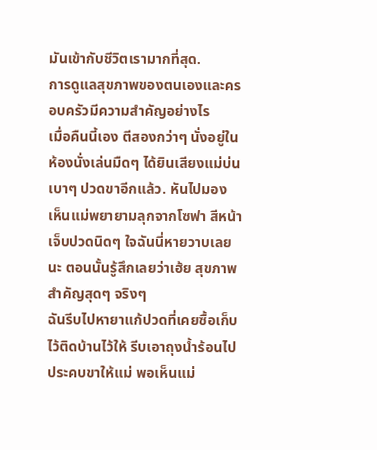มันเข้ากับชีวิตเรามากที่สุด.
การดูแลสุขภาพของตนเองและครอบครัวมีความสําคัญอย่างไร
เมื่อคืนนี้เอง ตีสองกว่าๆ นั่งอยู่ในห้องนั่งเล่นมืดๆ ได้ยินเสียงแม่บ่นเบาๆ ปวดขาอีกแล้ว. หันไปมอง เห็นแม่พยายามลุกจากโซฟา สีหน้าเจ็บปวดนิดๆ ใจฉันนี่หายวาบเลยนะ ตอนนั้นรู้สึกเลยว่าเฮ้ย สุขภาพสำคัญสุดๆ จริงๆ
ฉันรีบไปหายาแก้ปวดที่เคยซื้อเก็บไว้ติดบ้านไว้ให้ รีบเอาถุงน้ำร้อนไปประคบขาให้แม่ พอเห็นแม่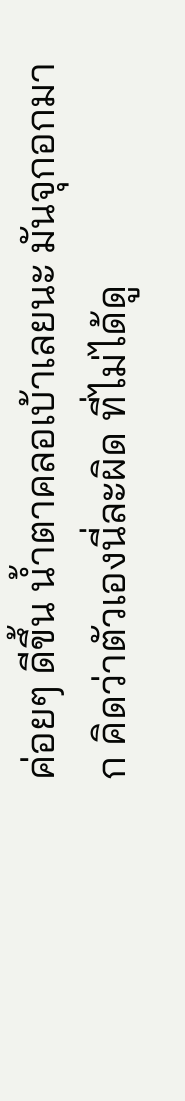ค่อยๆ ดีขึ้น น้ำตาคลอเบ้าเลยนะ มันจุกอกมาก คิดว่าตัวเองนี่ละผิด ที่ไม่ได้ดู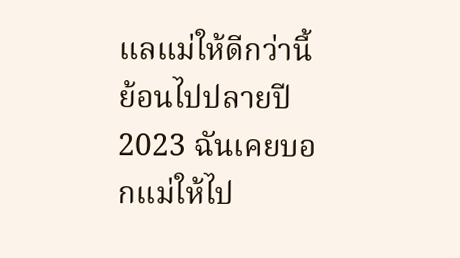แลแม่ให้ดีกว่านี้
ย้อนไปปลายปี 2023 ฉันเคยบอกแม่ให้ไป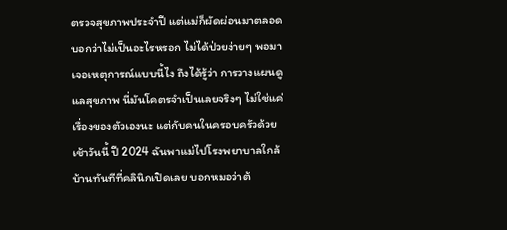ตรวจสุขภาพประจำปี แต่แม่ก็ผัดผ่อนมาตลอด บอกว่าไม่เป็นอะไรหรอก ไม่ได้ป่วยง่ายๆ พอมาเจอเหตุการณ์แบบนี้ไง ถึงได้รู้ว่า การวางแผนดูแลสุขภาพ นี่มันโคตรจำเป็นเลยจริงๆ ไม่ใช่แค่เรื่องของตัวเองนะ แต่กับคนในครอบครัวด้วย
เช้าวันนี้ ปี 2024 ฉันพาแม่ไปโรงพยาบาลใกล้บ้านทันทีที่คลินิกเปิดเลย บอกหมอว่าต้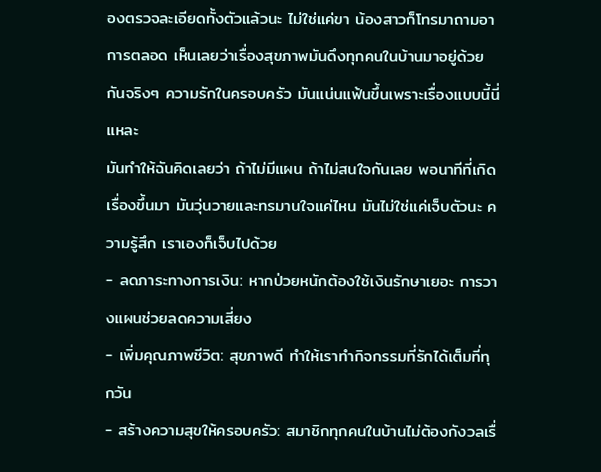องตรวจละเอียดทั้งตัวแล้วนะ ไม่ใช่แค่ขา น้องสาวก็โทรมาถามอาการตลอด เห็นเลยว่าเรื่องสุขภาพมันดึงทุกคนในบ้านมาอยู่ด้วยกันจริงๆ ความรักในครอบครัว มันแน่นแฟ้นขึ้นเพราะเรื่องแบบนี้นี่แหละ
มันทำให้ฉันคิดเลยว่า ถ้าไม่มีแผน ถ้าไม่สนใจกันเลย พอนาทีที่เกิดเรื่องขึ้นมา มันวุ่นวายและทรมานใจแค่ไหน มันไม่ใช่แค่เจ็บตัวนะ ความรู้สึก เราเองก็เจ็บไปด้วย
- ลดภาระทางการเงิน: หากป่วยหนักต้องใช้เงินรักษาเยอะ การวางแผนช่วยลดความเสี่ยง
- เพิ่มคุณภาพชีวิต: สุขภาพดี ทำให้เราทำกิจกรรมที่รักได้เต็มที่ทุกวัน
- สร้างความสุขให้ครอบครัว: สมาชิกทุกคนในบ้านไม่ต้องกังวลเรื่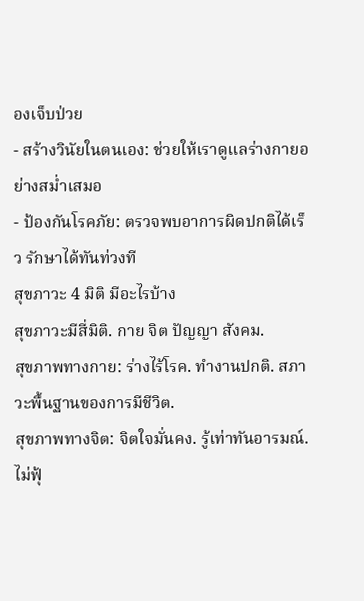องเจ็บป่วย
- สร้างวินัยในตนเอง: ช่วยให้เราดูแลร่างกายอย่างสม่ำเสมอ
- ป้องกันโรคภัย: ตรวจพบอาการผิดปกติได้เร็ว รักษาได้ทันท่วงที
สุขภาวะ 4 มิติ มีอะไรบ้าง
สุขภาวะมีสี่มิติ. กาย จิต ปัญญา สังคม.
สุขภาพทางกาย: ร่างไร้โรค. ทำงานปกติ. สภาวะพื้นฐานของการมีชีวิต.
สุขภาพทางจิต: จิตใจมั่นคง. รู้เท่าทันอารมณ์. ไม่ฟุ้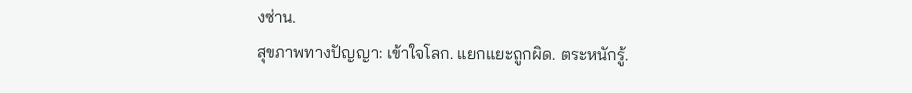งซ่าน.
สุขภาพทางปัญญา: เข้าใจโลก. แยกแยะถูกผิด. ตระหนักรู้.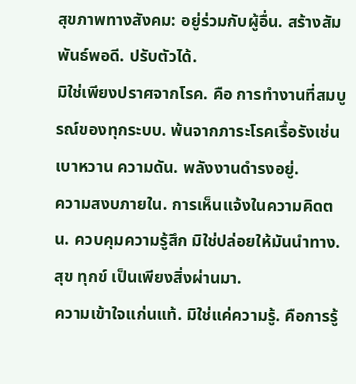สุขภาพทางสังคม: อยู่ร่วมกับผู้อื่น. สร้างสัมพันธ์พอดี. ปรับตัวได้.
มิใช่เพียงปราศจากโรค. คือ การทำงานที่สมบูรณ์ของทุกระบบ. พ้นจากภาระโรคเรื้อรังเช่น เบาหวาน ความดัน. พลังงานดำรงอยู่.
ความสงบภายใน. การเห็นแจ้งในความคิดตน. ควบคุมความรู้สึก มิใช่ปล่อยให้มันนำทาง. สุข ทุกข์ เป็นเพียงสิ่งผ่านมา.
ความเข้าใจแก่นแท้. มิใช่แค่ความรู้. คือการรู้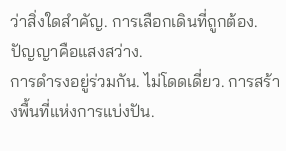ว่าสิ่งใดสำคัญ. การเลือกเดินที่ถูกต้อง. ปัญญาคือแสงสว่าง.
การดำรงอยู่ร่วมกัน. ไม่โดดเดี่ยว. การสร้างพื้นที่แห่งการแบ่งปัน.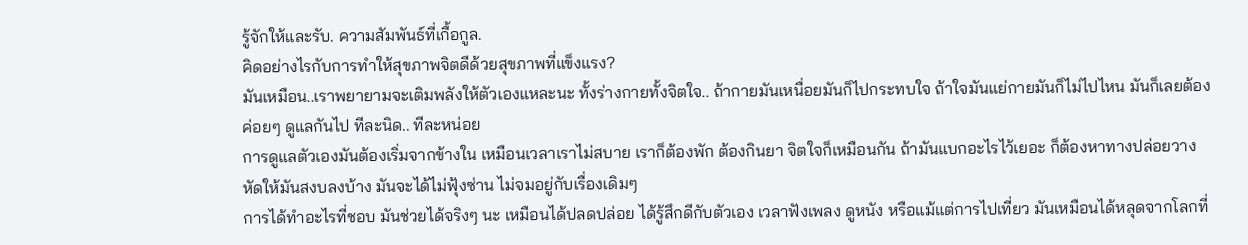รู้จักให้และรับ. ความสัมพันธ์ที่เกื้อกูล.
คิดอย่างไรกับการทำให้สุขภาพจิตดีด้วยสุขภาพที่แข็งแรง?
มันเหมือน..เราพยายามจะเติมพลังให้ตัวเองแหละนะ ทั้งร่างกายทั้งจิตใจ.. ถ้ากายมันเหนื่อยมันก็ไปกระทบใจ ถ้าใจมันแย่กายมันก็ไม่ไปไหน มันก็เลยต้องค่อยๆ ดูแลกันไป ทีละนิด.. ทีละหน่อย
การดูแลตัวเองมันต้องเริ่มจากข้างใน เหมือนเวลาเราไม่สบาย เราก็ต้องพัก ต้องกินยา จิตใจก็เหมือนกัน ถ้ามันแบกอะไรไว้เยอะ ก็ต้องหาทางปล่อยวาง หัดให้มันสงบลงบ้าง มันจะได้ไม่ฟุ้งซ่าน ไม่จมอยู่กับเรื่องเดิมๆ
การได้ทำอะไรที่ชอบ มันช่วยได้จริงๆ นะ เหมือนได้ปลดปล่อย ได้รู้สึกดีกับตัวเอง เวลาฟังเพลง ดูหนัง หรือแม้แต่การไปเที่ยว มันเหมือนได้หลุดจากโลกที่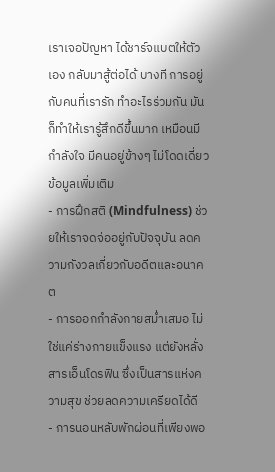เราเจอปัญหา ได้ชาร์จแบตให้ตัวเอง กลับมาสู้ต่อได้ บางที การอยู่กับคนที่เรารัก ทำอะไรร่วมกัน มันก็ทำให้เรารู้สึกดีขึ้นมาก เหมือนมีกำลังใจ มีคนอยู่ข้างๆ ไม่โดดเดี่ยว
ข้อมูลเพิ่มเติม
- การฝึกสติ (Mindfulness) ช่วยให้เราจดจ่ออยู่กับปัจจุบัน ลดความกังวลเกี่ยวกับอดีตและอนาคต
- การออกกำลังกายสม่ำเสมอ ไม่ใช่แค่ร่างกายแข็งแรง แต่ยังหลั่งสารเอ็นโดรฟิน ซึ่งเป็นสารแห่งความสุข ช่วยลดความเครียดได้ดี
- การนอนหลับพักผ่อนที่เพียงพอ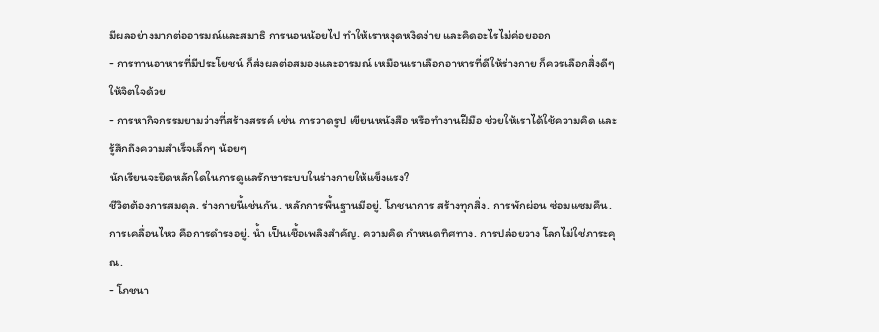มีผลอย่างมากต่ออารมณ์และสมาธิ การนอนน้อยไป ทำให้เราหงุดหงิดง่าย และคิดอะไรไม่ค่อยออก
- การทานอาหารที่มีประโยชน์ ก็ส่งผลต่อสมองและอารมณ์ เหมือนเราเลือกอาหารที่ดีให้ร่างกาย ก็ควรเลือกสิ่งดีๆ ให้จิตใจด้วย
- การหากิจกรรมยามว่างที่สร้างสรรค์ เช่น การวาดรูป เขียนหนังสือ หรือทำงานฝีมือ ช่วยให้เราได้ใช้ความคิด และรู้สึกถึงความสำเร็จเล็กๆ น้อยๆ
นักเรียนจะยึดหลักใดในการดูแลรักษาระบบในร่างกายให้แข็งแรง?
ชีวิตต้องการสมดุล. ร่างกายนี้เช่นกัน. หลักการพื้นฐานมีอยู่. โภชนาการ สร้างทุกสิ่ง. การพักผ่อน ซ่อมแซมคืน. การเคลื่อนไหว คือการดำรงอยู่. น้ำ เป็นเชื้อเพลิงสำคัญ. ความคิด กำหนดทิศทาง. การปล่อยวาง โลกไม่ใช่ภาระคุณ.
- โภชนา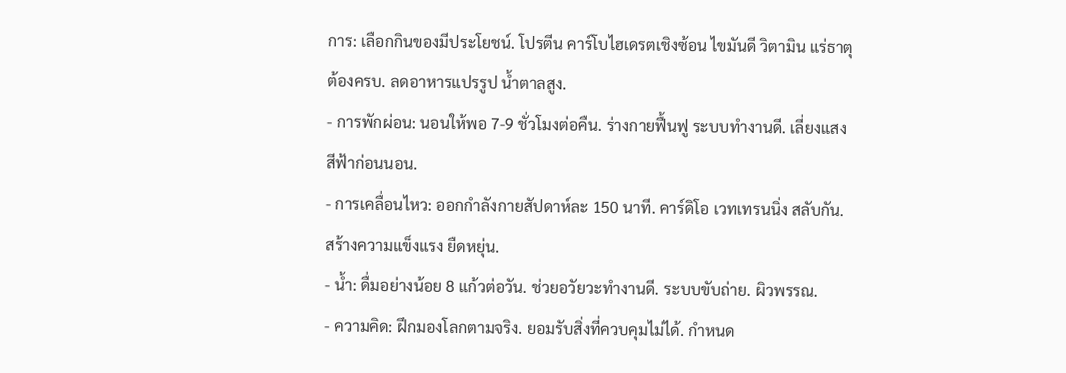การ: เลือกกินของมีประโยชน์. โปรตีน คาร์โบไฮเดรตเชิงซ้อน ไขมันดี วิตามิน แร่ธาตุ ต้องครบ. ลดอาหารแปรรูป น้ำตาลสูง.
- การพักผ่อน: นอนให้พอ 7-9 ชั่วโมงต่อคืน. ร่างกายฟื้นฟู ระบบทำงานดี. เลี่ยงแสงสีฟ้าก่อนนอน.
- การเคลื่อนไหว: ออกกำลังกายสัปดาห์ละ 150 นาที. คาร์ดิโอ เวทเทรนนิ่ง สลับกัน. สร้างความแข็งแรง ยืดหยุ่น.
- น้ำ: ดื่มอย่างน้อย 8 แก้วต่อวัน. ช่วยอวัยวะทำงานดี. ระบบขับถ่าย. ผิวพรรณ.
- ความคิด: ฝึกมองโลกตามจริง. ยอมรับสิ่งที่ควบคุมไม่ได้. กำหนด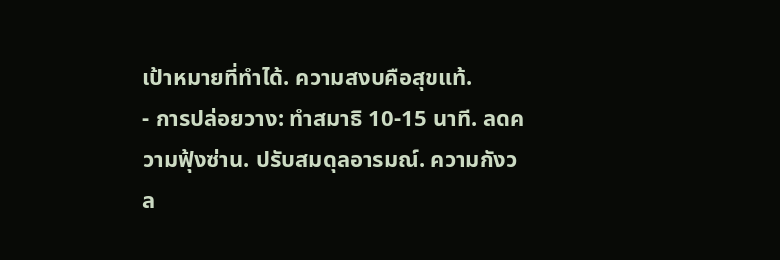เป้าหมายที่ทำได้. ความสงบคือสุขแท้.
- การปล่อยวาง: ทำสมาธิ 10-15 นาที. ลดความฟุ้งซ่าน. ปรับสมดุลอารมณ์. ความกังวล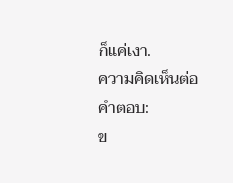ก็แค่เงา.
ความคิดเห็นต่อคำตอบ:
ข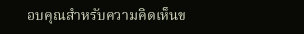อบคุณสำหรับความคิดเห็นข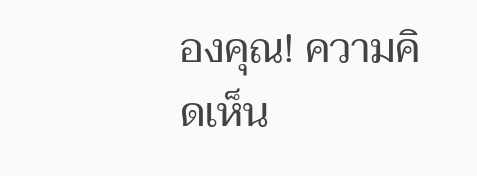องคุณ! ความคิดเห็น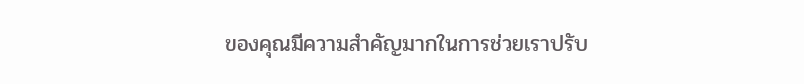ของคุณมีความสำคัญมากในการช่วยเราปรับ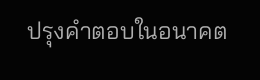ปรุงคำตอบในอนาคต